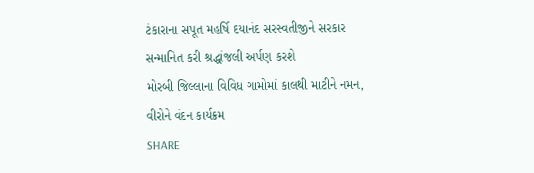ટંકારાના સપૂત મહર્ષિ દયાનંદ સરસ્વતીજીને સરકાર સન્માનિત કરી શ્રદ્ધાંજલી અર્પણ કરશે
મોરબી જિલ્લાના વિવિધ ગામોમાં કાલથી માટીને નમન, વીરોને વંદન કાર્યક્રમ
SHARE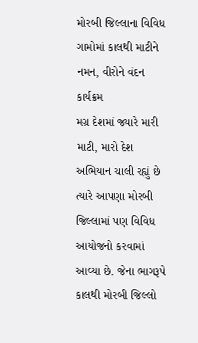મોરબી જિલ્લાના વિવિધ ગામોમાં કાલથી માટીને નમન, વીરોને વંદન કાર્યક્રમ
મગ્ર દેશમાં જ્યારે મારી માટી, મારો દેશ અભિયાન ચાલી રહ્યું છે ત્યારે આપણા મોરબી જિલ્લામાં પણ વિવિધ આયોજનો કરવામાં આવ્યા છે. જેના ભાગરૂપે કાલથી મોરબી જિલ્લો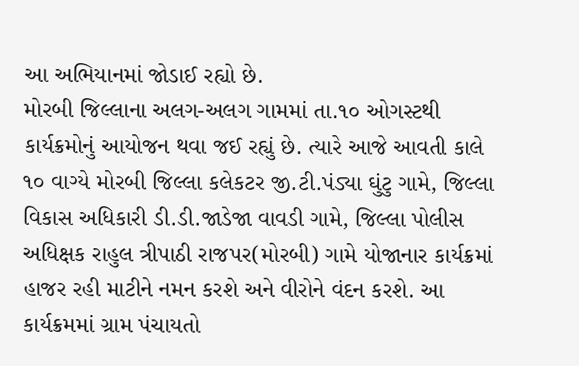આ અભિયાનમાં જોડાઈ રહ્યો છે.
મોરબી જિલ્લાના અલગ-અલગ ગામમાં તા.૧૦ ઓગસ્ટથી કાર્યક્રમોનું આયોજન થવા જઈ રહ્યું છે. ત્યારે આજે આવતી કાલે ૧૦ વાગ્યે મોરબી જિલ્લા કલેકટર જી.ટી.પંડ્યા ઘુંટુ ગામે, જિલ્લા વિકાસ અધિકારી ડી.ડી.જાડેજા વાવડી ગામે, જિલ્લા પોલીસ અધિક્ષક રાહુલ ત્રીપાઠી રાજપર(મોરબી) ગામે યોજાનાર કાર્યક્રમાં હાજર રહી માટીને નમન કરશે અને વીરોને વંદન કરશે. આ કાર્યક્રમમાં ગ્રામ પંચાયતો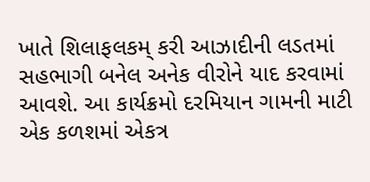ખાતે શિલાફલકમ્ કરી આઝાદીની લડતમાં સહભાગી બનેલ અનેક વીરોને યાદ કરવામાં આવશે. આ કાર્યક્રમો દરમિયાન ગામની માટી એક કળશમાં એકત્ર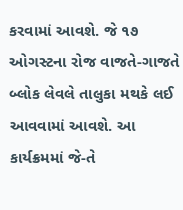કરવામાં આવશે. જે ૧૭ ઓગસ્ટના રોજ વાજતે-ગાજતે બ્લોક લેવલે તાલુકા મથકે લઈ આવવામાં આવશે. આ કાર્યક્રમમાં જે-તે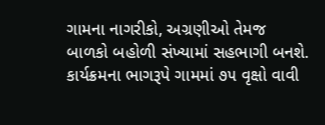ગામના નાગરીકો, અગ્રણીઓ તેમજ બાળકો બહોળી સંખ્યામાં સહભાગી બનશે. કાર્યક્રમના ભાગરૂપે ગામમાં ૭૫ વૃક્ષો વાવી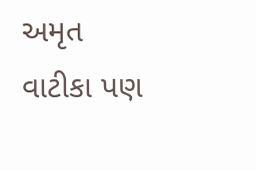અમૃત વાટીકા પણ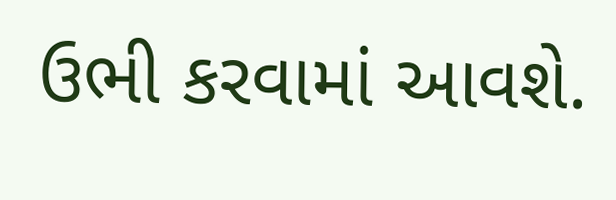ઉભી કરવામાં આવશે.